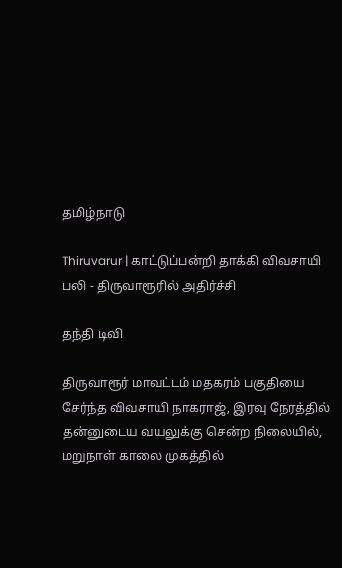தமிழ்நாடு

Thiruvarur | காட்டுப்பன்றி தாக்கி விவசாயி பலி - திருவாரூரில் அதிர்ச்சி

தந்தி டிவி

திருவாரூர் மாவட்டம் மதகரம் பகுதியை சேர்ந்த விவசாயி நாகராஜ், இரவு நேரத்தில் தன்னுடைய வயலுக்கு சென்ற நிலையில், மறுநாள் காலை முகத்தில்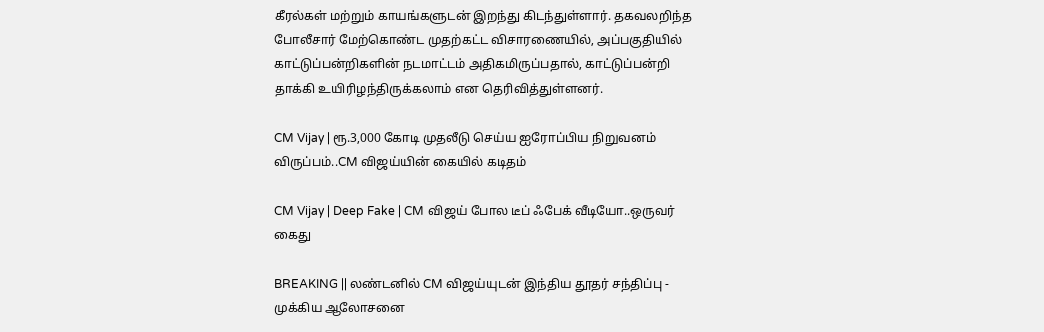கீரல்கள் மற்றும் காயங்களுடன் இறந்து கிடந்துள்ளார். தகவலறிந்த போலீசார் மேற்கொண்ட முதற்கட்ட விசாரணையில், அப்பகுதியில் காட்டுப்பன்றிகளின் நடமாட்டம் அதிகமிருப்பதால், காட்டுப்பன்றி தாக்கி உயிரிழந்திருக்கலாம் என தெரிவித்துள்ளனர்.

CM Vijay | ரூ.3,000 கோடி முதலீடு செய்ய ஐரோப்பிய நிறுவனம் விருப்பம்..CM விஜய்யின் கையில் கடிதம்

CM Vijay | Deep Fake | CM விஜய் போல டீப் ஃபேக் வீடியோ..ஒருவர் கைது

BREAKING || லண்டனில் CM விஜய்யுடன் இந்திய தூதர் சந்திப்பு - முக்கிய ஆலோசனை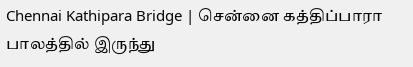Chennai Kathipara Bridge | சென்னை கத்திப்பாரா பாலத்தில் இருந்து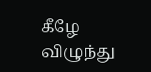கீழே விழுந்து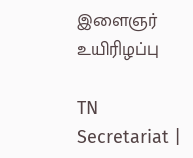இளைஞர் உயிரிழப்பு

TN Secretariat |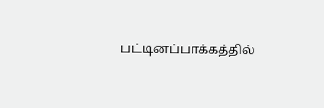பட்டினப்பாக்கத்தில்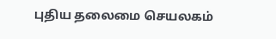புதிய தலைமை செயலகம்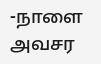-நாளை அவசர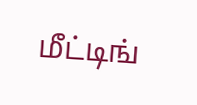மீட்டிங்